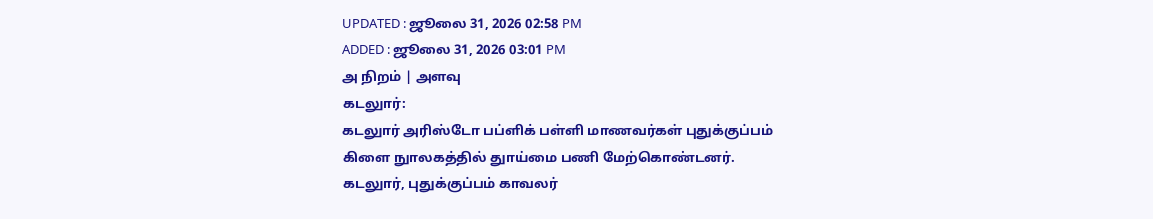UPDATED : ஜூலை 31, 2026 02:58 PM
ADDED : ஜூலை 31, 2026 03:01 PM
அ நிறம் | அளவு
கடலுார்:
கடலுார் அரிஸ்டோ பப்ளிக் பள்ளி மாணவர்கள் புதுக்குப்பம் கிளை நுாலகத்தில் துாய்மை பணி மேற்கொண்டனர்.
கடலுார், புதுக்குப்பம் காவலர்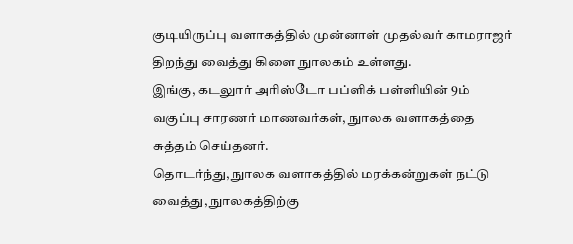குடியிருப்பு வளாகத்தில் முன்னாள் முதல்வர் காமராஜர் திறந்து வைத்து கிளை நுாலகம் உள்ளது.
இங்கு, கடலுார் அரிஸ்டோ பப்ளிக் பள்ளியின் 9ம் வகுப்பு சாரணர் மாணவர்கள், நுாலக வளாகத்தை சுத்தம் செய்தனர்.
தொடர்ந்து, நுாலக வளாகத்தில் மரக்கன்றுகள் நட்டு வைத்து, நுாலகத்திற்கு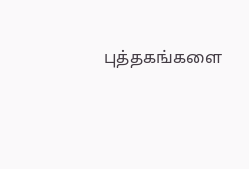புத்தகங்களை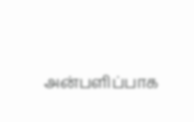அன்பளிப்பாக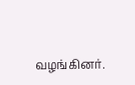வழங்கினர்.